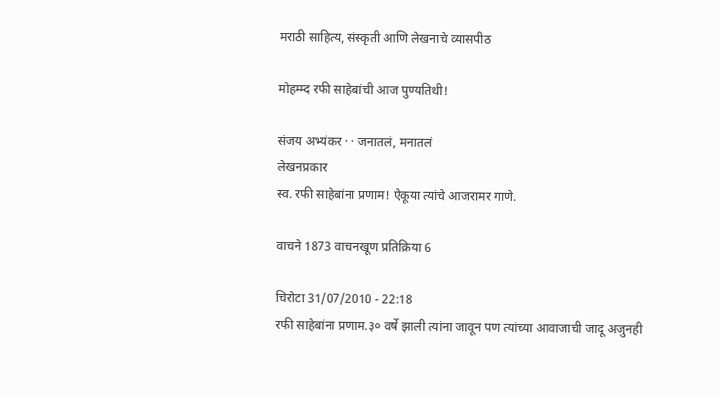मराठी साहित्य, संस्कृती आणि लेखनाचे व्यासपीठ

मोहम्म्द रफी साहेबांची आज पुण्यतिथी!

संजय अभ्यंकर · · जनातलं, मनातलं
लेखनप्रकार
स्व. रफी साहेबांना प्रणाम! ऐकूया त्यांचे आजरामर गाणे.

वाचने 1873 वाचनखूण प्रतिक्रिया 6

चिरोटा 31/07/2010 - 22:18
रफी साहेबांना प्रणाम.३० वर्षे झाली त्यांना जावून पण त्यांच्या आवाजाची जादू अजुनही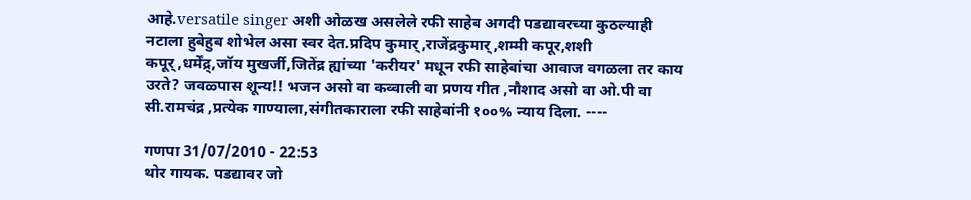आहे.versatile singer अशी ओळख असलेले रफी साहेब अगदी पडद्यावरच्या कुठल्याही नटाला हुबेहुब शोभेल असा स्वर देत.प्रदिप कुमार्,राजेंद्रकुमार्,शम्मी कपूर,शशी कपूर्,धर्मेंद्र्,जॉय मुखर्जी,जितेंद्र ह्यांच्या 'करीयर' मधून रफी साहेबांचा आवाज वगळला तर काय उरते? जवळ्पास शून्य!! भजन असो वा कव्वाली वा प्रणय गीत ,नौशाद असो वा ओ.पी वा सी.रामचंद्र ,प्रत्येक गाण्याला,संगीतकाराला रफी साहेबांनी १००% न्याय दिला. ----

गणपा 31/07/2010 - 22:53
थोर गायक. पडद्यावर जो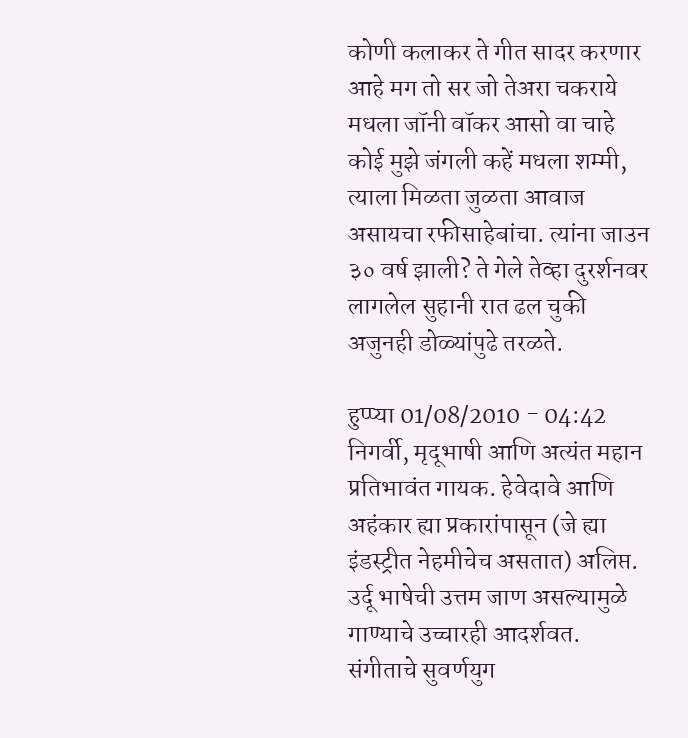कोणी कलाकर ते गीत सादर करणार आहे मग तो सर जो तेअरा चकराये मधला जॉनी वॉकर आसो वा चाहे कोई मुझे जंगली कहें मधला शम्मी, त्याला मिळता जुळता आवाज असायचा रफीसाहेबांचा. त्यांना जाउन ३० वर्ष झाली? ते गेले तेव्हा दुरर्शनवर लागलेल सुहानी रात ढल चुकी अजुनही डोळ्यांपुढे तरळते.

हुप्प्या 01/08/2010 - 04:42
निगर्वी, मृदूभाषी आणि अत्यंत महान प्रतिभावंत गायक. हेवेदावे आणि अहंकार ह्या प्रकारांपासून (जे ह्या इंडस्ट्रीत नेहमीचेच असतात) अलिप्त. उर्दू भाषेची उत्तम जाण असल्यामुळे गाण्याचे उच्चारही आदर्शवत. संगीताचे सुवर्णयुग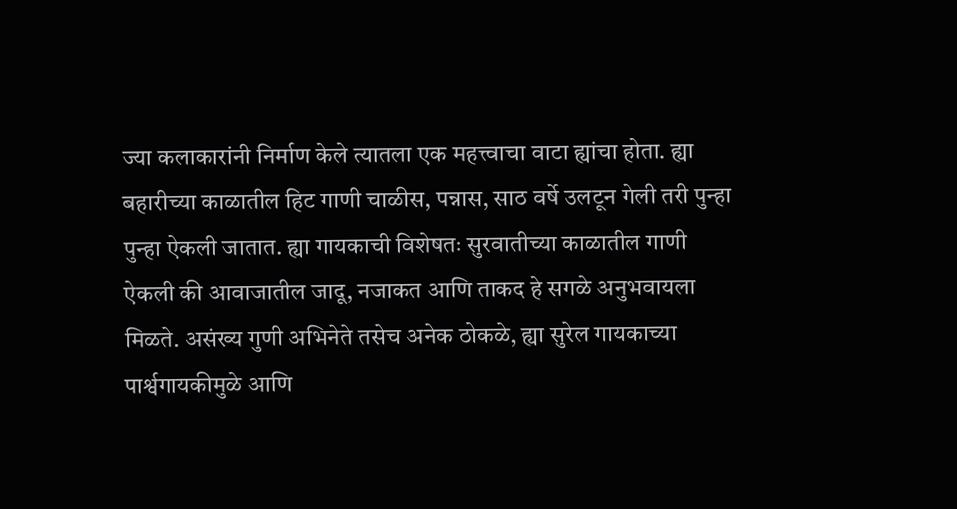ज्या कलाकारांनी निर्माण केले त्यातला एक महत्त्वाचा वाटा ह्यांचा होता. ह्या बहारीच्या काळातील हिट गाणी चाळीस, पन्नास, साठ वर्षे उलटून गेली तरी पुन्हा पुन्हा ऐकली जातात. ह्या गायकाची विशेषतः सुरवातीच्या काळातील गाणी ऐकली की आवाजातील जादू, नजाकत आणि ताकद हे सगळे अनुभवायला मिळते. असंख्य गुणी अभिनेते तसेच अनेक ठोकळे, ह्या सुरेल गायकाच्या पार्श्वगायकीमुळे आणि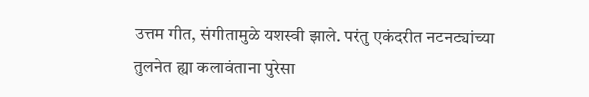उत्तम गीत, संगीतामुळे यशस्वी झाले. परंतु एकंदरीत नटनट्यांच्या तुलनेत ह्या कलावंताना पुरेसा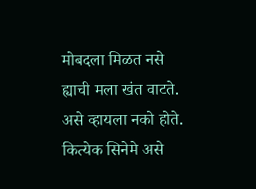मोबदला मिळत नसे ह्याची मला खंत वाटते. असे व्हायला नको होते. कित्येक सिनेमे असे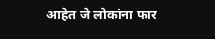आहेत जे लोकांना फार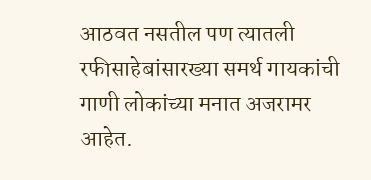आठवत नसतील पण त्यातली रफीसाहेबांसारख्या समर्थ गायकांची गाणी लोकांच्या मनात अजरामर आहेत.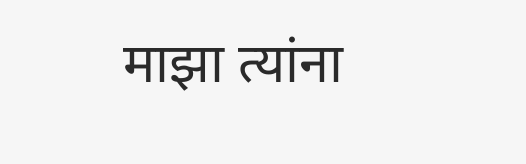माझा त्यांना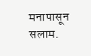मनापासून सलाम.